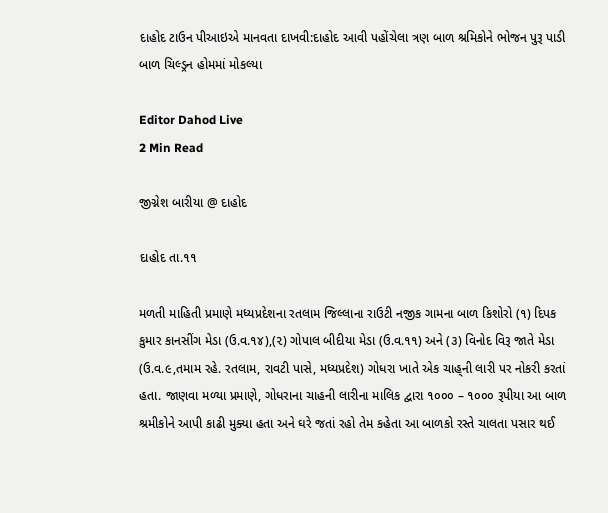દાહોદ ટાઉન પીઆઇએ માનવતા દાખવી:દાહોદ આવી પહોંચેલા ત્રણ બાળ શ્રમિકોને ભોજન પુરૂ પાડી બાળ ચિલ્ડ્રન હોમમાં મોકલ્યા

Editor Dahod Live
2 Min Read

જીગ્નેશ બારીયા @ દાહોદ

દાહોદ તા.૧૧

મળતી માહિતી પ્રમાણે મધ્યપ્રદેશના રતલામ જિલ્લાના રાઉટી નજીક ગામના બાળ કિશોરો (૧) દિપક કુમાર કાનસીંગ મેડા (ઉ.વ.૧૪),(૨) ગોપાલ બીદીયા મેડા (ઉ.વ.૧૧) અને (૩) વિનોદ વિરૂ જાતે મેડા (ઉ.વ.૯,તમામ રહે. રતલામ, રાવટી પાસે, મધ્યપ્રદેશ) ગોધરા ખાતે એક ચાહ્‌ની લારી પર નોકરી કરતાં હતા. જાણવા મળ્યા પ્રમાણે, ગોધરાના ચાહની લારીના માલિક દ્વારા ૧૦૦૦ – ૧૦૦૦ રૂપીયા આ બાળ શ્રમીકોને આપી કાઢી મુક્યા હતા અને ઘરે જતાં રહો તેમ કહેતા આ બાળકો રસ્તે ચાલતા પસાર થઈ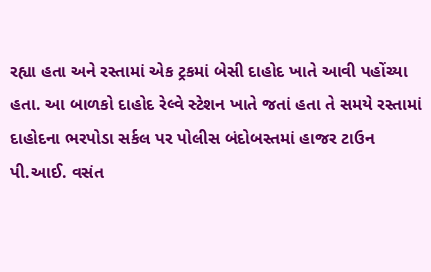રહ્યા હતા અને રસ્તામાં એક ટ્રકમાં બેસી દાહોદ ખાતે આવી પહોંચ્યા હતા. આ બાળકો દાહોદ રેલ્વે સ્ટેશન ખાતે જતાં હતા તે સમયે રસ્તામાં દાહોદના ભરપોડા સર્કલ પર પોલીસ બંદોબસ્તમાં હાજર ટાઉન પી.આઈ. વસંત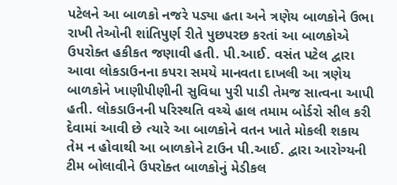પટેલને આ બાળકો નજરે પડ્યા હતા અને ત્રણેય બાળકોને ઉભા રાખી તેઓની શાંતિપુર્ણ રીતે પુછપરછ કરતાં આ બાળકોએ ઉપરોક્ત હકીકત જણાવી હતી. પી.આઈ. વસંત પટેલ દ્વારા આવા લોકડાઉનના કપરા સમયે માનવતા દાખલી આ ત્રણેય બાળકોને ખાણીપીણીની સુવિધા પુરી પાડી તેમજ સાત્વના આપી હતી. લોકડાઉનની પરિસ્થતિ વચ્ચે હાલ તમામ બોર્ડરો સીલ કરી દેવામાં આવી છે ત્યારે આ બાળકોને વતન ખાતે મોકલી શકાય તેમ ન હોવાથી આ બાળકોને ટાઉન પી.આઈ. દ્વારા આરોગ્યની ટીમ બોલાવીને ઉપરોક્ત બાળકોનું મેડીકલ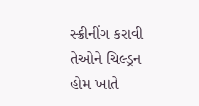સ્ક્રીનીંગ કરાવી તેઓને ચિલ્ડ્રન હોમ ખાતે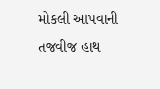મોકલી આપવાની તજવીજ હાથ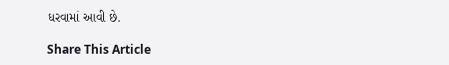ધરવામાં આવી છે.

Share This Article